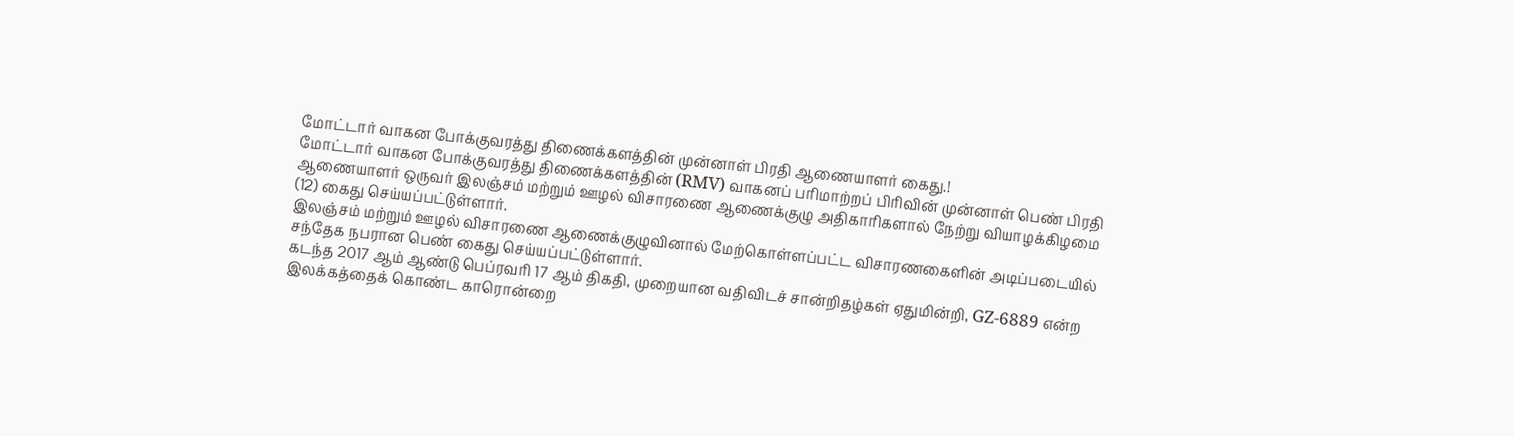மோட்டார் வாகன போக்குவரத்து திணைக்களத்தின் முன்னாள் பிரதி ஆணையாளர் கைது.!
மோட்டார் வாகன போக்குவரத்து திணைக்களத்தின் (RMV) வாகனப் பரிமாற்றப் பிரிவின் முன்னாள் பெண் பிரதி ஆணையாளர் ஒருவர் இலஞ்சம் மற்றும் ஊழல் விசாரணை ஆணைக்குழு அதிகாரிகளால் நேற்று வியாழக்கிழமை (12) கைது செய்யப்பட்டுள்ளார்.
இலஞ்சம் மற்றும் ஊழல் விசாரணை ஆணைக்குழுவினால் மேற்கொள்ளப்பட்ட விசாரணகைளின் அடிப்படையில் சந்தேக நபரான பெண் கைது செய்யப்பட்டுள்ளார்.
கடந்த 2017 ஆம் ஆண்டு பெப்ரவரி 17 ஆம் திகதி, முறையான வதிவிடச் சான்றிதழ்கள் ஏதுமின்றி, GZ-6889 என்ற இலக்கத்தைக் கொண்ட காரொன்றை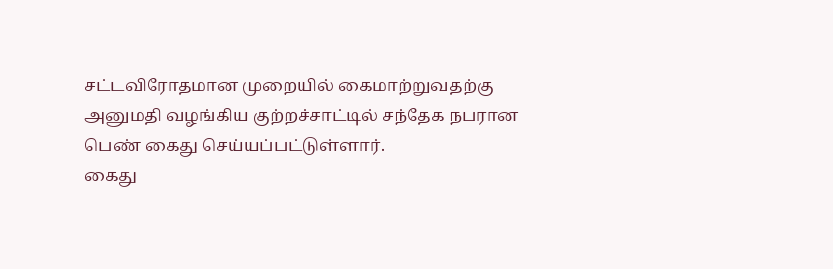சட்டவிரோதமான முறையில் கைமாற்றுவதற்கு அனுமதி வழங்கிய குற்றச்சாட்டில் சந்தேக நபரான பெண் கைது செய்யப்பட்டுள்ளார்.
கைது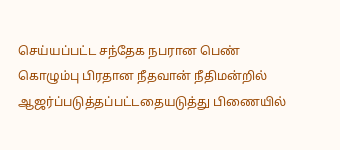செய்யப்பட்ட சந்தேக நபரான பெண் கொழும்பு பிரதான நீதவான் நீதிமன்றில் ஆஜர்ப்படுத்தப்பட்டதையடுத்து பிணையில்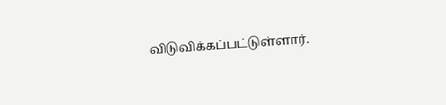விடுவிக்கப்பட்டுள்ளார்.